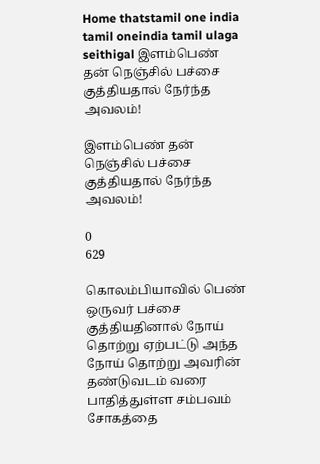Home thatstamil one india tamil oneindia tamil ulaga seithigal இளம்பெண் தன் நெஞ்சில் பச்சை குத்தியதால் நேர்ந்த அவலம்!

இளம்பெண் தன் நெஞ்சில் பச்சை குத்தியதால் நேர்ந்த அவலம்!

0
629

கொலம்பியாவில் பெண் ஒருவர் பச்சை குத்தியதினால் நோய் தொற்று ஏற்பட்டு அந்த நோய் தொற்று அவரின் தண்டுவடம் வரை பாதித்துள்ள சம்பவம் சோகத்தை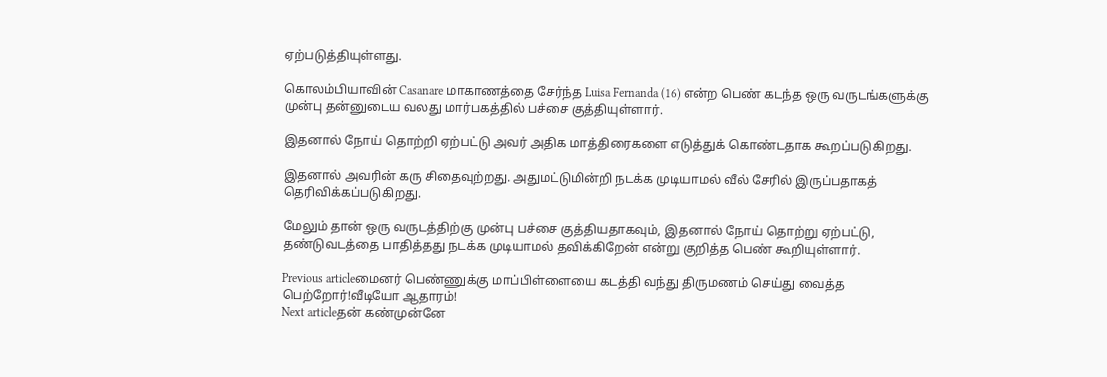ஏற்படுத்தியுள்ளது.

கொலம்பியாவின் Casanare மாகாணத்தை சேர்ந்த Luisa Fernanda (16) என்ற பெண் கடந்த ஒரு வருடங்களுக்கு முன்பு தன்னுடைய வலது மார்பகத்தில் பச்சை குத்தியுள்ளார்.

இதனால் நோய் தொற்றி ஏற்பட்டு அவர் அதிக மாத்திரைகளை எடுத்துக் கொண்டதாக கூறப்படுகிறது.

இதனால் அவரின் கரு சிதைவுற்றது. அதுமட்டுமின்றி நடக்க முடியாமல் வீல் சேரில் இருப்பதாகத் தெரிவிக்கப்படுகிறது.

மேலும் தான் ஒரு வருடத்திற்கு முன்பு பச்சை குத்தியதாகவும், இதனால் நோய் தொற்று ஏற்பட்டு, தண்டுவடத்தை பாதித்தது நடக்க முடியாமல் தவிக்கிறேன் என்று குறித்த பெண் கூறியுள்ளார்.

Previous articleமைனர் பெண்ணுக்கு மாப்பிள்ளையை கடத்தி வந்து திருமணம் செய்து வைத்த பெற்றோர்!வீடியோ ஆதாரம்!
Next articleதன் கண்முன்னே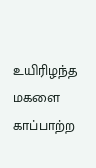உயிரிழந்த மகளை காப்பாற்ற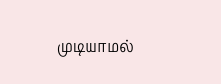முடியாமல்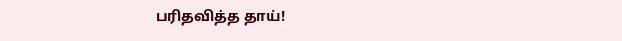பரிதவித்த தாய்!